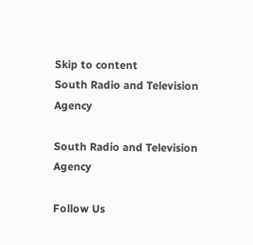Skip to content
South Radio and Television Agency

South Radio and Television Agency

Follow Us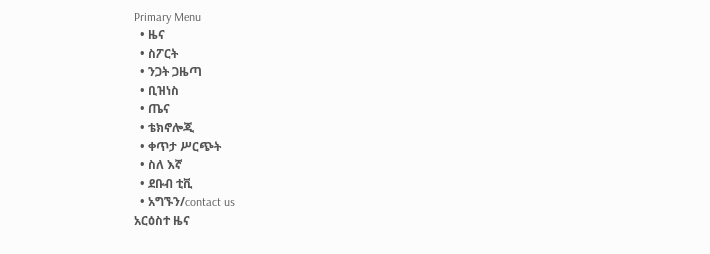Primary Menu
  • ዜና
  • ስፖርት
  • ንጋት ጋዜጣ
  • ቢዝነስ
  • ጤና
  • ቴክኖሎጂ
  • ቀጥታ ሥርጭት
  • ስለ እኛ
  • ደቡብ ቲቪ
  • አግኙን/contact us
አርዕስተ ዜና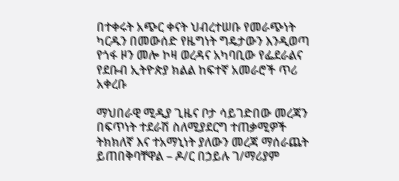በተቀሩት አጭር ቀናት ህብረተሠቡ የመራጭነት ካርዱን በመውሰድ የዜግነት ግዴታውን እንዲወጣ የጎፋ ዞን መሎ ኮዛ ወረዳና አካባቢው የፌደራልና የደቡብ ኢትዮጵያ ክልል ከፍተኛ አመራሮች ጥሪ አቀረቡ

ማህበራዊ ሚዲያ ጊዜና ቦታ ሳይገድበው መረጃን በፍጥነት ተደራሽ ስለሚያደርግ ተጠቃሚዎች ትክክለኛ እና ተአማኒነት ያለውን መረጃ ማሰራጨት ይጠበቅባቸዋል – ዶ/ር በኃይሉ ገ/ማሪያም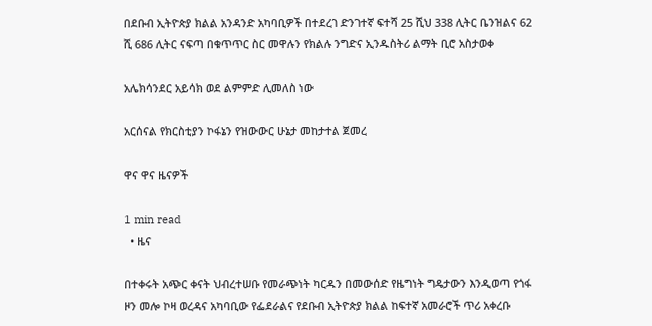በደቡብ ኢትዮጵያ ክልል አንዳንድ አካባቢዎች በተደረገ ድንገተኛ ፍተሻ 25 ሺህ 338 ሊትር ቤንዝልና 62 ሺ 686 ሊትር ናፍጣ በቁጥጥር ስር መዋሉን የክልሉ ንግድና ኢንዱስትሪ ልማት ቢሮ አስታወቀ

አሌክሳንደር አይሳክ ወደ ልምምድ ሊመለስ ነው

አርሰናል የክርስቲያን ኮፋኔን የዝውውር ሁኔታ መከታተል ጀመረ

ዋና ዋና ዜናዎች

1 min read
  • ዜና

በተቀሩት አጭር ቀናት ህብረተሠቡ የመራጭነት ካርዱን በመውሰድ የዜግነት ግዴታውን እንዲወጣ የጎፋ ዞን መሎ ኮዛ ወረዳና አካባቢው የፌደራልና የደቡብ ኢትዮጵያ ክልል ከፍተኛ አመራሮች ጥሪ አቀረቡ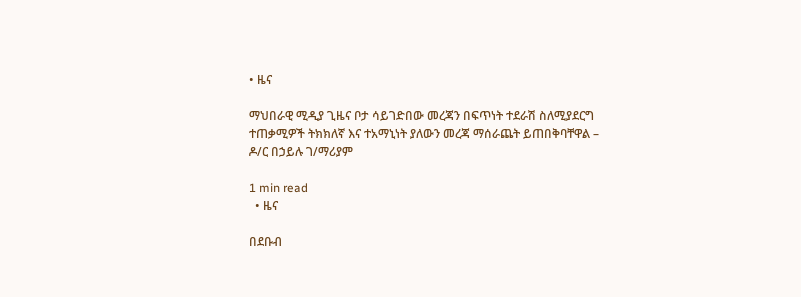• ዜና

ማህበራዊ ሚዲያ ጊዜና ቦታ ሳይገድበው መረጃን በፍጥነት ተደራሽ ስለሚያደርግ ተጠቃሚዎች ትክክለኛ እና ተአማኒነት ያለውን መረጃ ማሰራጨት ይጠበቅባቸዋል – ዶ/ር በኃይሉ ገ/ማሪያም

1 min read
  • ዜና

በደቡብ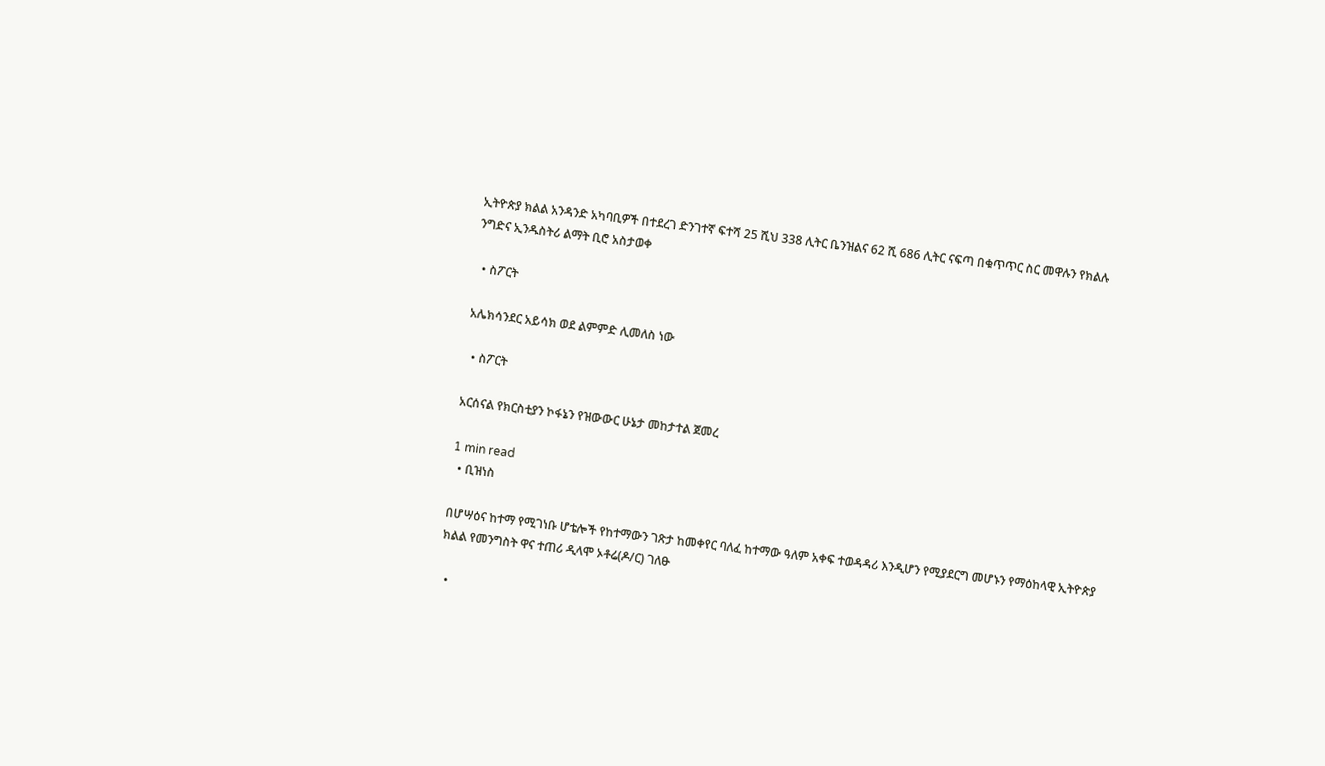ኢትዮጵያ ክልል አንዳንድ አካባቢዎች በተደረገ ድንገተኛ ፍተሻ 25 ሺህ 338 ሊትር ቤንዝልና 62 ሺ 686 ሊትር ናፍጣ በቁጥጥር ስር መዋሉን የክልሉ ንግድና ኢንዱስትሪ ልማት ቢሮ አስታወቀ

  • ስፖርት

አሌክሳንደር አይሳክ ወደ ልምምድ ሊመለስ ነው

  • ስፖርት

አርሰናል የክርስቲያን ኮፋኔን የዝውውር ሁኔታ መከታተል ጀመረ

1 min read
  • ቢዝነስ

በሆሣዕና ከተማ የሚገነቡ ሆቴሎች የከተማውን ገጽታ ከመቀየር ባለፈ ከተማው ዓለም አቀፍ ተወዳዳሪ እንዲሆን የሚያደርግ መሆኑን የማዕከላዊ ኢትዮጵያ ክልል የመንግስት ዋና ተጠሪ ዲላሞ ኦቶሬ(ዶ/ር) ገለፁ

  •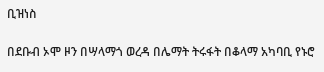ቢዝነስ

በደቡብ ኦሞ ዞን በሣላማጎ ወረዳ በሌማት ትሩፋት በቆላማ አካባቢ የኑሮ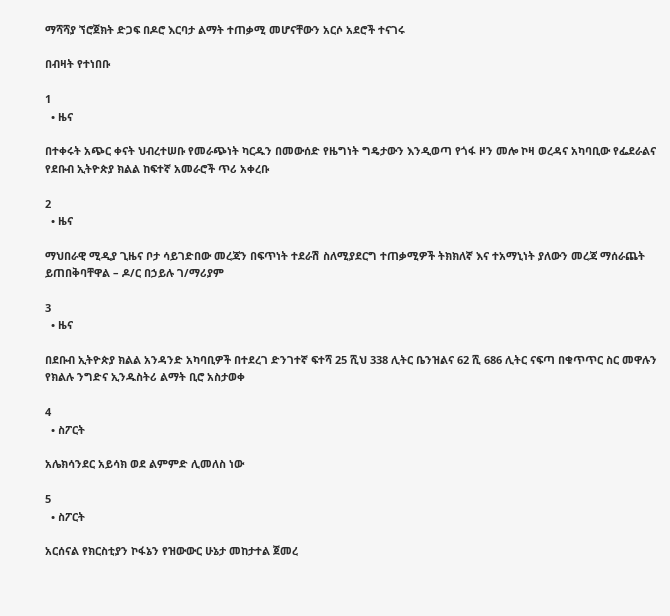ማሻሻያ ኘሮጀክት ድጋፍ በዶሮ እርባታ ልማት ተጠቃሚ መሆናቸውን አርሶ አደሮች ተናገሩ

በብዛት የተነበቡ

1
  • ዜና

በተቀሩት አጭር ቀናት ህብረተሠቡ የመራጭነት ካርዱን በመውሰድ የዜግነት ግዴታውን እንዲወጣ የጎፋ ዞን መሎ ኮዛ ወረዳና አካባቢው የፌደራልና የደቡብ ኢትዮጵያ ክልል ከፍተኛ አመራሮች ጥሪ አቀረቡ

2
  • ዜና

ማህበራዊ ሚዲያ ጊዜና ቦታ ሳይገድበው መረጃን በፍጥነት ተደራሽ ስለሚያደርግ ተጠቃሚዎች ትክክለኛ እና ተአማኒነት ያለውን መረጃ ማሰራጨት ይጠበቅባቸዋል – ዶ/ር በኃይሉ ገ/ማሪያም

3
  • ዜና

በደቡብ ኢትዮጵያ ክልል አንዳንድ አካባቢዎች በተደረገ ድንገተኛ ፍተሻ 25 ሺህ 338 ሊትር ቤንዝልና 62 ሺ 686 ሊትር ናፍጣ በቁጥጥር ስር መዋሉን የክልሉ ንግድና ኢንዱስትሪ ልማት ቢሮ አስታወቀ

4
  • ስፖርት

አሌክሳንደር አይሳክ ወደ ልምምድ ሊመለስ ነው

5
  • ስፖርት

አርሰናል የክርስቲያን ኮፋኔን የዝውውር ሁኔታ መከታተል ጀመረ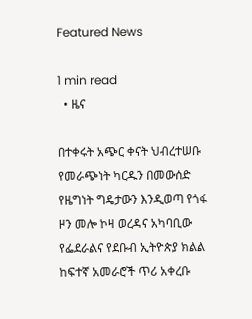Featured News

1 min read
  • ዜና

በተቀሩት አጭር ቀናት ህብረተሠቡ የመራጭነት ካርዱን በመውሰድ የዜግነት ግዴታውን እንዲወጣ የጎፋ ዞን መሎ ኮዛ ወረዳና አካባቢው የፌደራልና የደቡብ ኢትዮጵያ ክልል ከፍተኛ አመራሮች ጥሪ አቀረቡ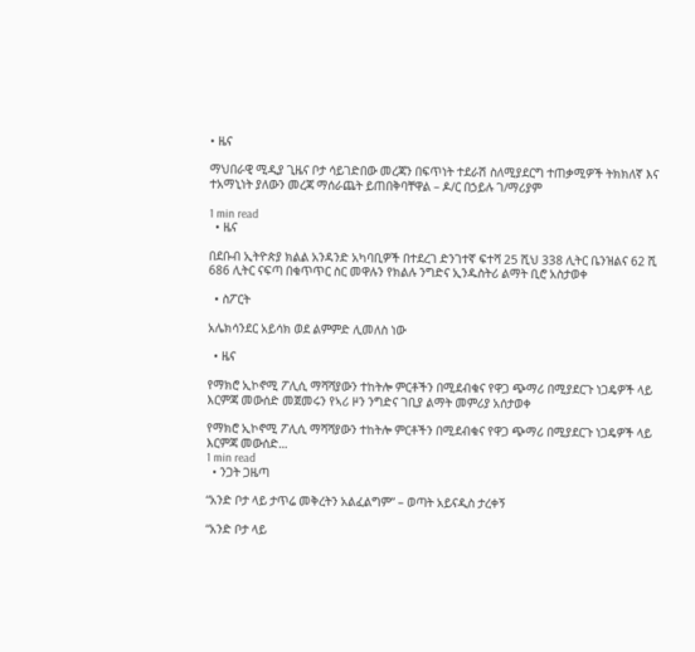• ዜና

ማህበራዊ ሚዲያ ጊዜና ቦታ ሳይገድበው መረጃን በፍጥነት ተደራሽ ስለሚያደርግ ተጠቃሚዎች ትክክለኛ እና ተአማኒነት ያለውን መረጃ ማሰራጨት ይጠበቅባቸዋል – ዶ/ር በኃይሉ ገ/ማሪያም

1 min read
  • ዜና

በደቡብ ኢትዮጵያ ክልል አንዳንድ አካባቢዎች በተደረገ ድንገተኛ ፍተሻ 25 ሺህ 338 ሊትር ቤንዝልና 62 ሺ 686 ሊትር ናፍጣ በቁጥጥር ስር መዋሉን የክልሉ ንግድና ኢንዱስትሪ ልማት ቢሮ አስታወቀ

  • ስፖርት

አሌክሳንደር አይሳክ ወደ ልምምድ ሊመለስ ነው

  • ዜና

የማክሮ ኢኮኖሚ ፖሊሲ ማሻሻያውን ተከትሎ ምርቶችን በሚደብቁና የዋጋ ጭማሪ በሚያደርጉ ነጋዴዎች ላይ እርምጃ መውሰድ መጀመሩን የኣሪ ዞን ንግድና ገቢያ ልማት መምሪያ አሰታወቀ

የማክሮ ኢኮኖሚ ፖሊሲ ማሻሻያውን ተከትሎ ምርቶችን በሚደብቁና የዋጋ ጭማሪ በሚያደርጉ ነጋዴዎች ላይ እርምጃ መውሰድ...
1 min read
  • ንጋት ጋዜጣ

“አንድ ቦታ ላይ ታጥሬ መቅረትን አልፈልግም” – ወጣት አይናዲስ ታረቀኝ

“አንድ ቦታ ላይ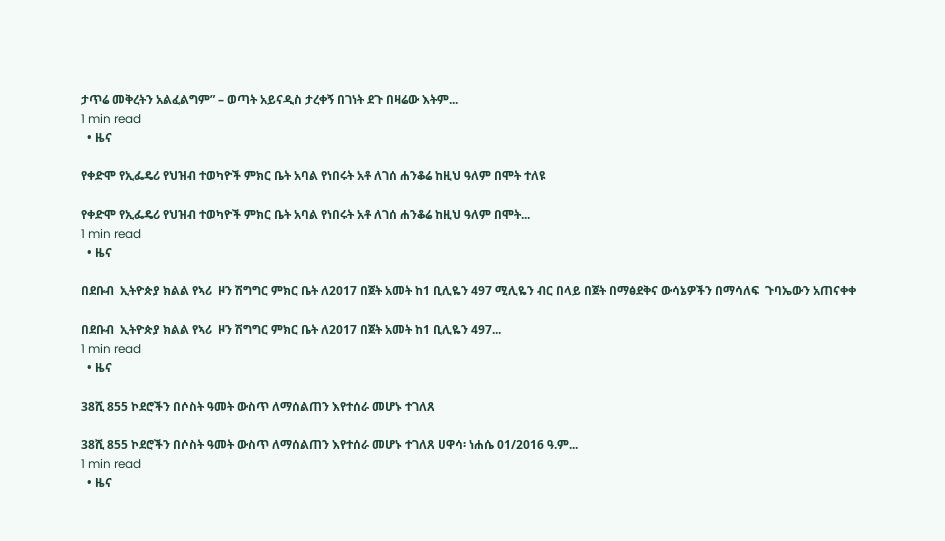ታጥሬ መቅረትን አልፈልግም” – ወጣት አይናዲስ ታረቀኝ በገነት ደጉ በዛሬው እትም...
1 min read
  • ዜና

የቀድሞ የኢፌዴሪ የህዝብ ተወካዮች ምክር ቤት አባል የነበሩት አቶ ለገሰ ሐንቆሬ ከዚህ ዓለም በሞት ተለዩ

የቀድሞ የኢፌዴሪ የህዝብ ተወካዮች ምክር ቤት አባል የነበሩት አቶ ለገሰ ሐንቆሬ ከዚህ ዓለም በሞት...
1 min read
  • ዜና

በደቡብ  ኢትዮጵያ ክልል የኣሪ  ዞን ሽግግር ምክር ቤት ለ2017 በጀት አመት ከ1 ቢሊዬን 497 ሚሊዬን ብር በላይ በጀት በማፅደቅና ውሳኔዎችን በማሳለፍ  ጉባኤውን አጠናቀቀ

በደቡብ  ኢትዮጵያ ክልል የኣሪ  ዞን ሽግግር ምክር ቤት ለ2017 በጀት አመት ከ1 ቢሊዬን 497...
1 min read
  • ዜና

38ሺ 855 ኮደሮችን በሶስት ዓመት ውስጥ ለማሰልጠን እየተሰራ መሆኑ ተገለጸ

38ሺ 855 ኮደሮችን በሶስት ዓመት ውስጥ ለማሰልጠን እየተሰራ መሆኑ ተገለጸ ሀዋሳ፡ ነሐሴ 01/2016 ዓ.ም...
1 min read
  • ዜና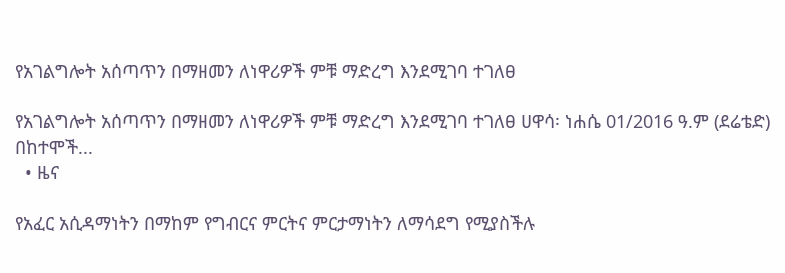የአገልግሎት አሰጣጥን በማዘመን ለነዋሪዎች ምቹ ማድረግ እንደሚገባ ተገለፀ

የአገልግሎት አሰጣጥን በማዘመን ለነዋሪዎች ምቹ ማድረግ እንደሚገባ ተገለፀ ሀዋሳ፡ ነሐሴ 01/2016 ዓ.ም (ደሬቴድ) በከተሞች...
  • ዜና

የአፈር አሲዳማነትን በማከም የግብርና ምርትና ምርታማነትን ለማሳደግ የሚያስችሉ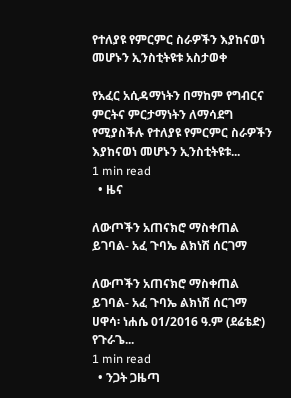የተለያዩ የምርምር ስራዎችን እያከናወነ መሆኑን ኢንስቲትዩቱ አስታወቀ

የአፈር አሲዳማነትን በማከም የግብርና ምርትና ምርታማነትን ለማሳደግ የሚያስችሉ የተለያዩ የምርምር ስራዎችን እያከናወነ መሆኑን ኢንስቲትዩቱ...
1 min read
  • ዜና

ለውጦችን አጠናክሮ ማስቀጠል ይገባል- አፈ ጉባኤ ልክነሽ ሰርገማ

ለውጦችን አጠናክሮ ማስቀጠል ይገባል- አፈ ጉባኤ ልክነሽ ሰርገማ ሀዋሳ፡ ነሐሴ 01/2016 ዓ.ም (ደሬቴድ) የጉራጌ...
1 min read
  • ንጋት ጋዜጣ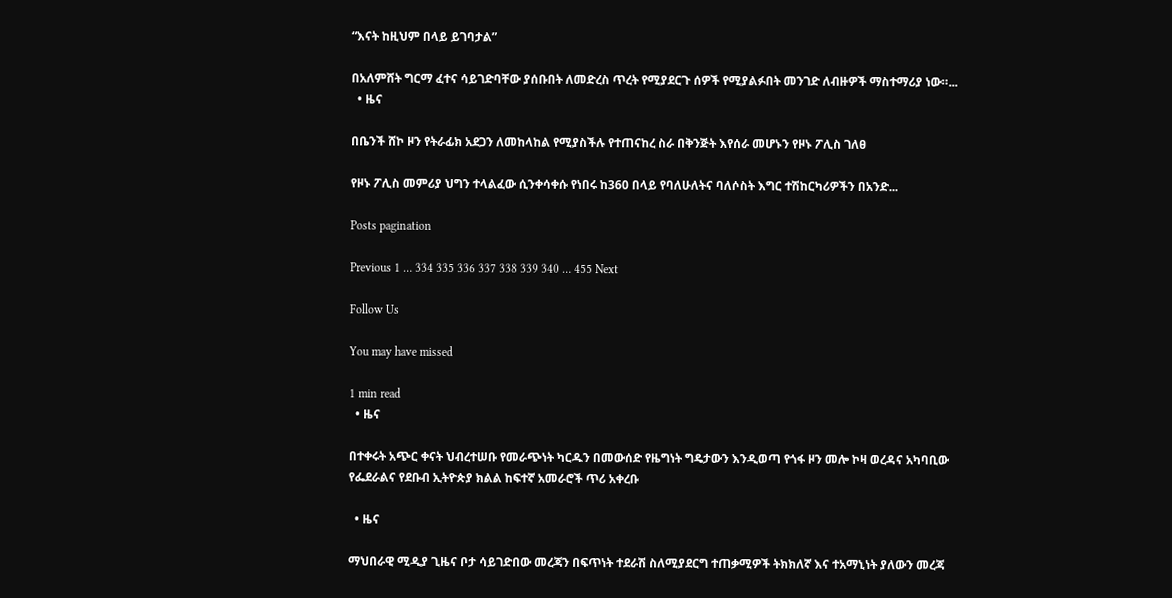“እናት ከዚህም በላይ ይገባታል”

በአለምሸት ግርማ ፈተና ሳይገድባቸው ያሰቡበት ለመድረስ ጥረት የሚያደርጉ ሰዎች የሚያልፉበት መንገድ ለብዙዎች ማስተማሪያ ነው።...
  • ዜና

በቤንች ሸኮ ዞን የትራፊክ አደጋን ለመከላከል የሚያስችሉ የተጠናከረ ስራ በቅንጅት እየሰራ መሆኑን የዞኑ ፖሊስ ገለፀ

የዞኑ ፖሊስ መምሪያ ህግን ተላልፈው ሲንቀሳቀሱ የነበሩ ከ360 በላይ የባለሁለትና ባለሶስት እግር ተሽከርካሪዎችን በአንድ...

Posts pagination

Previous 1 … 334 335 336 337 338 339 340 … 455 Next

Follow Us

You may have missed

1 min read
  • ዜና

በተቀሩት አጭር ቀናት ህብረተሠቡ የመራጭነት ካርዱን በመውሰድ የዜግነት ግዴታውን እንዲወጣ የጎፋ ዞን መሎ ኮዛ ወረዳና አካባቢው የፌደራልና የደቡብ ኢትዮጵያ ክልል ከፍተኛ አመራሮች ጥሪ አቀረቡ

  • ዜና

ማህበራዊ ሚዲያ ጊዜና ቦታ ሳይገድበው መረጃን በፍጥነት ተደራሽ ስለሚያደርግ ተጠቃሚዎች ትክክለኛ እና ተአማኒነት ያለውን መረጃ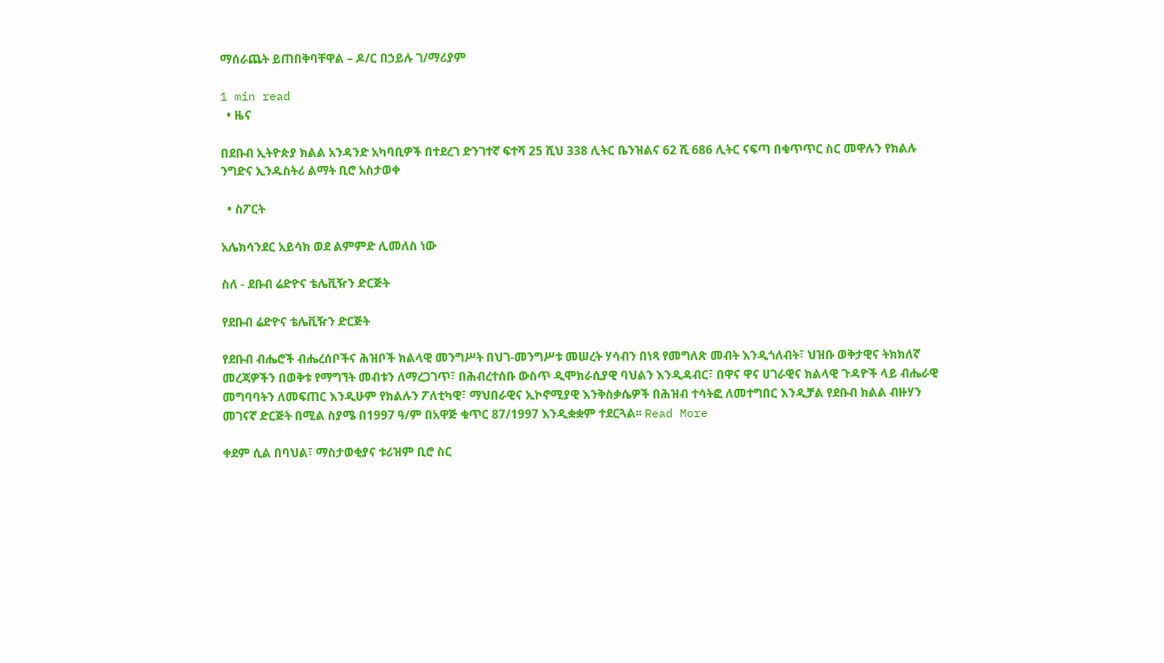ማሰራጨት ይጠበቅባቸዋል – ዶ/ር በኃይሉ ገ/ማሪያም

1 min read
  • ዜና

በደቡብ ኢትዮጵያ ክልል አንዳንድ አካባቢዎች በተደረገ ድንገተኛ ፍተሻ 25 ሺህ 338 ሊትር ቤንዝልና 62 ሺ 686 ሊትር ናፍጣ በቁጥጥር ስር መዋሉን የክልሉ ንግድና ኢንዱስትሪ ልማት ቢሮ አስታወቀ

  • ስፖርት

አሌክሳንደር አይሳክ ወደ ልምምድ ሊመለስ ነው

ስለ - ደቡብ ሬድዮና ቴሌቪዥን ድርጅት

የደቡብ ሬድዮና ቴሌቪዥን ድርጅት

የደቡብ ብሔሮች ብሔረሰቦችና ሕዝቦች ክልላዊ መንግሥት በህገ-መንግሥቱ መሠረት ሃሳብን በነጻ የመግለጽ መብት እንዲጎለብት፣ ህዝቡ ወቅታዊና ትክክለኛ መረጃዎችን በወቅቱ የማግኘት መብቱን ለማረጋገጥ፣ በሕብረተሰቡ ውስጥ ዲሞክራሲያዊ ባህልን እንዲዳብር፣ በዋና ዋና ሀገራዊና ክልላዊ ጉዳዮች ላይ ብሔራዊ መግባባትን ለመፍጠር እንዲሁም የክልሉን ፖለቲካዊ፣ ማህበራዊና ኢኮኖሚያዊ እንቅስቃሴዎች በሕዝብ ተሳትፎ ለመተግበር እንዲቻል የደቡብ ክልል ብዙሃን መገናኛ ድርጅት በሚል ስያሜ በ1997 ዓ/ም በአዋጅ ቁጥር 87/1997 እንዲቋቋም ተደርጓል፡፡ Read More

ቀደም ሲል በባህል፣ ማስታወቂያና ቱሪዝም ቢሮ ስር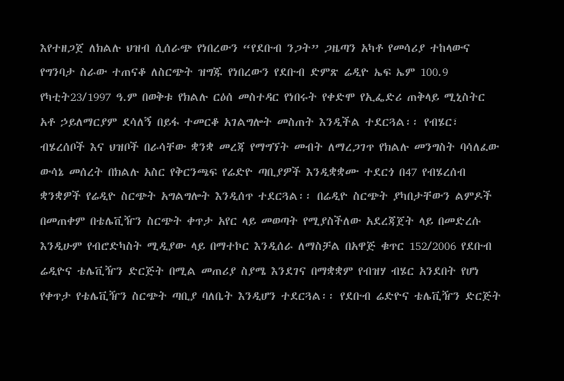እየተዘጋጀ ለክልሉ ህዝብ ሲሰራጭ የነበረውን “የደቡብ ንጋት” ጋዜጣን አካቶ የመሳሪያ ተከላውና የግንባታ ስራው ተጠናቆ ለስርጭት ዝግጁ የነበረውን የደቡብ ድምጽ ሬዲዮ ኤፍ ኤም 100.9  የካቲት23/1997 ዓ.ም በወቅቱ የክልሉ ርዕሰ መስተዳር የነበሩት የቀድሞ የኢፌድሪ ጠቅላይ ሚኒስትር አቶ ኃይለማርያም ደሳለኝ በይፋ ተመርቆ አገልግሎት መስጠት እንዲችል ተደርጓል፡፡ የብሄር፣ ብሄረሰቦች እና ህዝቦች በራሳቸው ቋንቋ መረጃ የማግኘት መብት ለማረጋገጥ የክልሉ መንግስት ባሳለፈው ውሳኔ መሰረት በክልሉ አስር የቅርንጫፍ የሬድዮ ጣቢያዎች እንዲቋቋሙ ተደርጎ በ47 የብሄረሰብ ቋንቋዎች የሬዲዮ ስርጭት አግልግሎት እንዲሰጥ ተደርጓል፡፡ በሬዲዮ ስርጭት ያካበታቸውን ልምዶች በመጠቀም በቴሌቪዥን ስርጭት ቀጥታ አየር ላይ መወጣት የሚያስችለው አደረጃጀት ላይ በመድረሱ እንዲሁም የብሮድካስት ሚዲያው ላይ በማተኮር እንዲሰራ ለማስቻል በአዋጅ ቁጥር 152/2006 የደቡብ ሬዲዮና ቴሌቪዥን ድርጅት በሚል መጠሪያ ስያሜ እንደገና በማቋቋም የብዝሃ ብሄር አንደበት የሆነ የቀጥታ የቴሌቪዥን ስርጭት ጣቢያ ባለቤት እንዲሆን ተደርጓል፡፡ የደቡብ ሬድዮና ቴሌቪዥን ድርጅት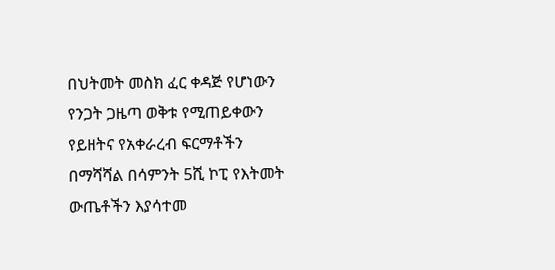በህትመት መስክ ፈር ቀዳጅ የሆነውን የንጋት ጋዜጣ ወቅቱ የሚጠይቀውን የይዘትና የአቀራረብ ፍርማቶችን በማሻሻል በሳምንት 5ሺ ኮፒ የእትመት ውጤቶችን እያሳተመ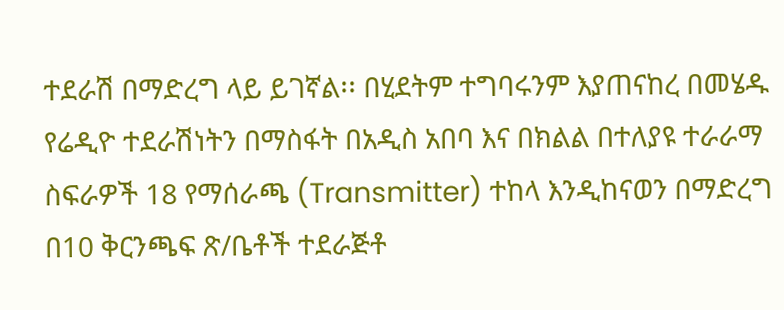ተደራሽ በማድረግ ላይ ይገኛል፡፡ በሂደትም ተግባሩንም እያጠናከረ በመሄዱ የሬዲዮ ተደራሽነትን በማስፋት በአዲስ አበባ እና በክልል በተለያዩ ተራራማ ስፍራዎች 18 የማሰራጫ (Transmitter) ተከላ እንዲከናወን በማድረግ በ10 ቅርንጫፍ ጽ/ቤቶች ተደራጅቶ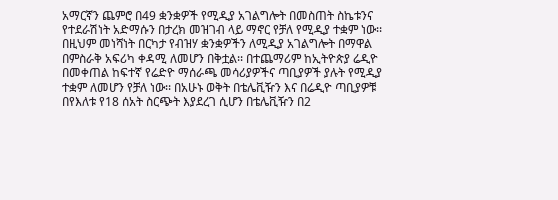አማርኛን ጨምሮ በ49 ቋንቋዎች የሚዲያ አገልግሎት በመስጠት ስኬቱንና የተደራሽነት አድማሱን በታረክ መዝገብ ላይ ማኖር የቻለ የሚዲያ ተቋም ነው፡፡ በዚህም መነሻነት በርካታ የብዝሃ ቋንቋዎችን ለሚዲያ አገልግሎት በማዋል በምስራቅ አፍሪካ ቀዳሚ ለመሆን በቅቷል፡፡ በተጨማሪም ከኢትዮጵያ ሬዲዮ በመቀጠል ከፍተኛ የሬድዮ ማሰራጫ መሳሪያዎችና ጣቢያዎች ያሉት የሚዲያ ተቋም ለመሆን የቻለ ነው፡፡ በአሁኑ ወቅት በቴሌቪዥን እና በሬዲዮ ጣቢያዎቹ በየእለቱ የ18 ሰአት ስርጭት እያደረገ ሲሆን በቴሌቪዥን በ2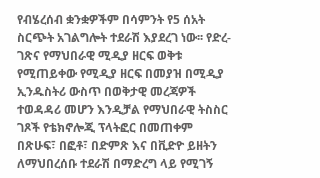የብሄረሰብ ቋንቋዎችም በሳምንት የ5 ሰአት ስርጭት አገልግሎት ተደራሽ እያደረገ ነው፡፡ የድረ-ገጽና የማህበራዊ ሚዲያ ዘርፍ ወቅቱ የሚጠይቀው የሚዲያ ዘርፍ በመያዝ በሚዲያ ኢንዱስትሪ ውስጥ በወቅታዊ መረጃዎች ተወዳዳሪ መሆን እንዲቻል የማህበራዊ ትስስር ገጾች የቴክኖሎጂ ፕላትፎር በመጠቀም በጽሁፍ፣ በፎቶ፣ በድምጽ እና በቪድዮ ይዘትን ለማህበረሰቡ ተደራሽ በማድረግ ላይ የሚገኝ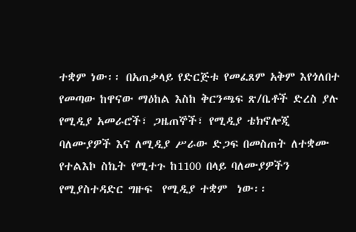ተቋም ነው፡፡ በአጠቃላይ የድርጅቱ የመፈጸም አቅም እየጎለበተ የመጣው ከዋናው ማዕከል እስከ ቅርንጫፍ ጽ/ቤቶች ድረስ ያሉ የሚዲያ አመራሮች፣ ጋዜጠኞች፣ የሚዲያ ቴክኖሎጂ ባለሙያዎች እና ለሚዲያ ሥራው ድጋፍ በመስጠት ለተቋሙ የተልእኮ ስኬት የሚተጉ ከ1100 በላይ ባለሙያዎችን የሚያስተዳድር ግዙፍ  የሚዲያ ተቋም  ነው፡፡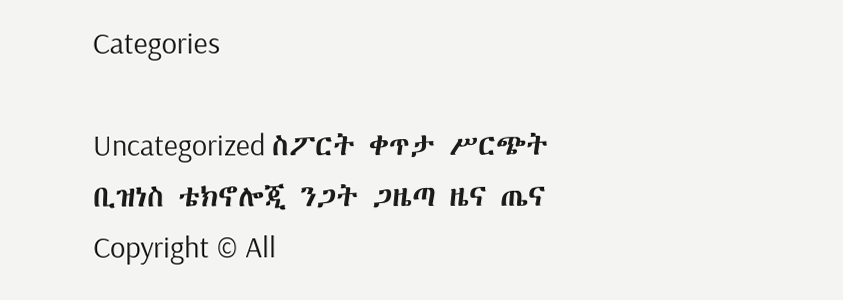Categories

Uncategorized ስፖርት ቀጥታ ሥርጭት ቢዝነስ ቴክኖሎጂ ንጋት ጋዜጣ ዜና ጤና
Copyright © All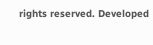rights reserved. Developed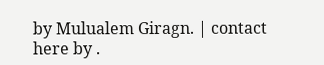by Mulualem Giragn. | contact here by .